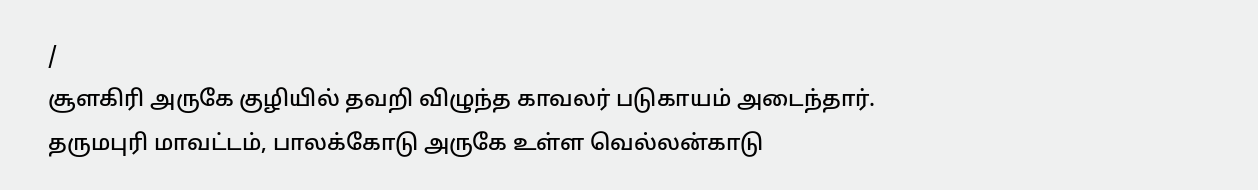/
சூளகிரி அருகே குழியில் தவறி விழுந்த காவலர் படுகாயம் அடைந்தார்.
தருமபுரி மாவட்டம், பாலக்கோடு அருகே உள்ள வெல்லன்காடு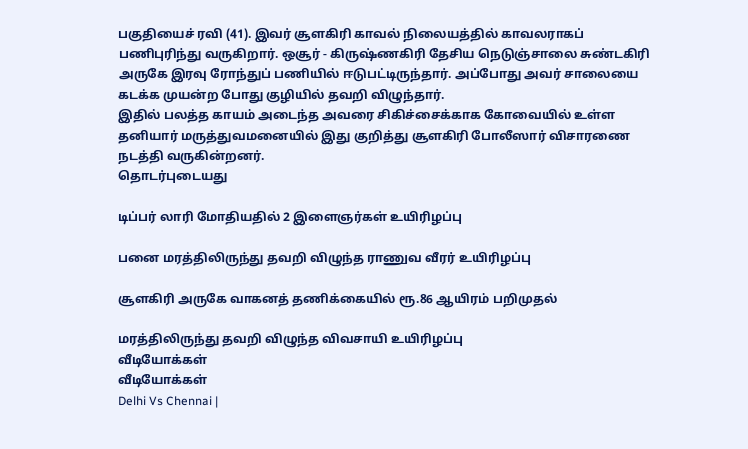பகுதியைச் ரவி (41). இவர் சூளகிரி காவல் நிலையத்தில் காவலராகப் பணிபுரிந்து வருகிறார். ஒசூர் - கிருஷ்ணகிரி தேசிய நெடுஞ்சாலை சுண்டகிரி அருகே இரவு ரோந்துப் பணியில் ஈடுபட்டிருந்தார். அப்போது அவர் சாலையை கடக்க முயன்ற போது குழியில் தவறி விழுந்தார்.
இதில் பலத்த காயம் அடைந்த அவரை சிகிச்சைக்காக கோவையில் உள்ள தனியார் மருத்துவமனையில் இது குறித்து சூளகிரி போலீஸார் விசாரணை நடத்தி வருகின்றனர்.
தொடர்புடையது

டிப்பர் லாரி மோதியதில் 2 இளைஞர்கள் உயிரிழப்பு

பனை மரத்திலிருந்து தவறி விழுந்த ராணுவ வீரர் உயிரிழப்பு

சூளகிரி அருகே வாகனத் தணிக்கையில் ரூ.86 ஆயிரம் பறிமுதல்

மரத்திலிருந்து தவறி விழுந்த விவசாயி உயிரிழப்பு
வீடியோக்கள்
வீடியோக்கள்
Delhi Vs Chennai |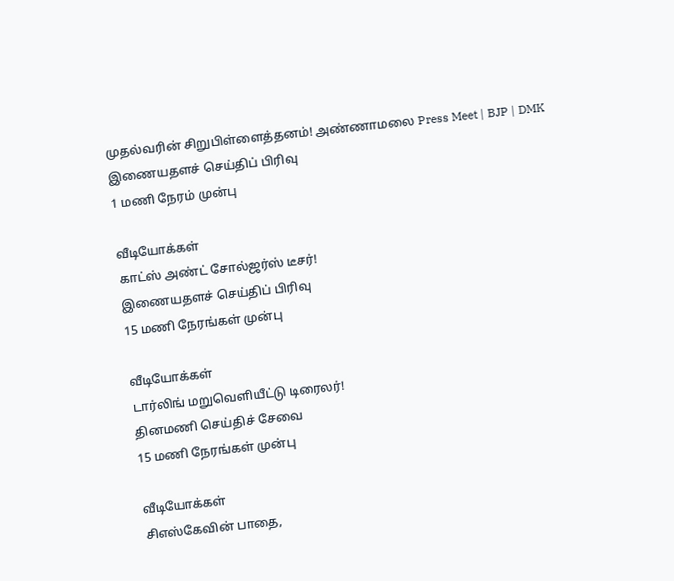முதல்வரின் சிறுபிள்ளைத்தனம்! அண்ணாமலை Press Meet | BJP | DMK
இணையதளச் செய்திப் பிரிவு
1 மணி நேரம் முன்பு

வீடியோக்கள்
காட்ஸ் அண்ட் சோல்ஜர்ஸ் டீசர்!
இணையதளச் செய்திப் பிரிவு
15 மணி நேரங்கள் முன்பு

வீடியோக்கள்
டார்லிங் மறுவெளியீட்டு டிரைலர்!
தினமணி செய்திச் சேவை
15 மணி நேரங்கள் முன்பு

வீடியோக்கள்
சிஎஸ்கேவின் பாதை,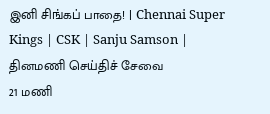இனி சிங்கப் பாதை! | Chennai Super Kings | CSK | Sanju Samson |
தினமணி செய்திச் சேவை
21 மணி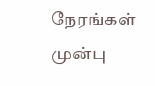நேரங்கள் முன்பு